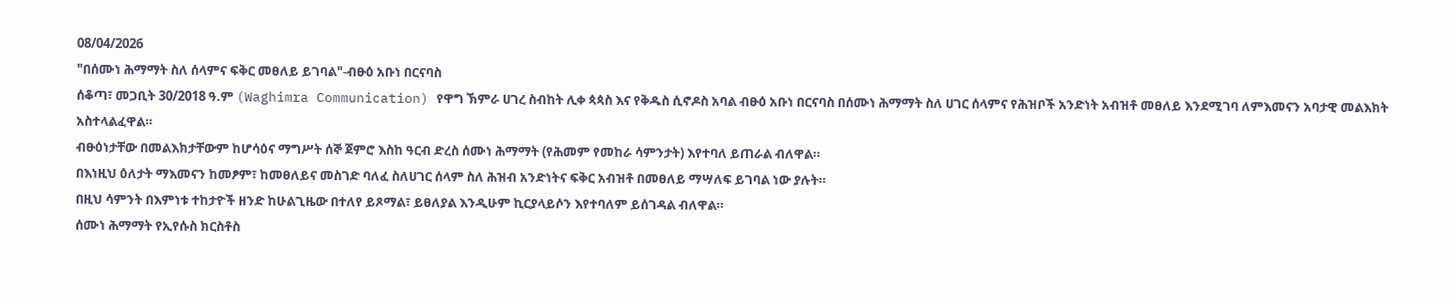08/04/2026
"በሰሙነ ሕማማት ስለ ሰላምና ፍቅር መፀለይ ይገባል"-ብፁዕ አቡነ በርናባስ
ሰቆጣ፣ መጋቢት 30/2018 ዓ.ም (Waghimra Communication) የዋግ ኽምራ ሀገረ ስብከት ሊቀ ጳጳስ እና የቅዱስ ሲኖዶስ አባል ብፁዕ አቡነ በርናባስ በሰሙነ ሕማማት ስለ ሀገር ሰላምና የሕዝቦች አንድነት አብዝቶ መፀለይ እንደሚገባ ለምእመናን አባታዊ መልእክት አስተላልፈዋል።
ብፁዕነታቸው በመልእክታቸውም ከሆሳዕና ማግሥት ሰኞ ጀምሮ እስከ ዓርብ ድረስ ሰሙነ ሕማማት (የሕመም የመከራ ሳምንታት) እየተባለ ይጠራል ብለዋል።
በእነዚህ ዕለታት ማእመናን ከመፆም፣ ከመፀለይና መስገድ ባለፈ ስለሀገር ሰላም ስለ ሕዝብ አንድነትና ፍቅር አብዝቶ በመፀለይ ማሣለፍ ይገባል ነው ያሉት።
በዚህ ሳምንት በእምነቱ ተከታዮች ዘንድ ከሁልጊዜው በተለየ ይጾማል፣ ይፀለያል እንዲሁም ኪርያላይሶን እየተባለም ይሰገዳል ብለዋል።
ሰሙነ ሕማማት የኢየሱስ ክርስቶስ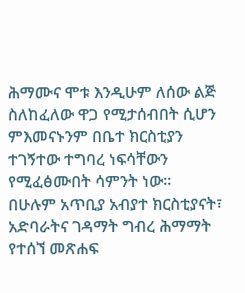ሕማሙና ሞቱ እንዲሁም ለሰው ልጅ ስለከፈለው ዋጋ የሚታሰብበት ሲሆን ምእመናኑንም በቤተ ክርስቲያን ተገኝተው ተግባረ ነፍሳቸውን የሚፈፅሙበት ሳምንት ነው።
በሁሉም አጥቢያ አብያተ ክርስቲያናት፣ አድባራትና ገዳማት ግብረ ሕማማት የተሰኘ መጽሐፍ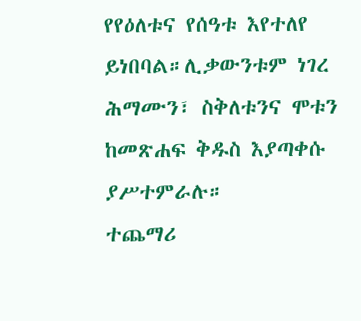የየዕለቱና የሰዓቱ እየተለየ ይነበባል።ሊቃውንቱም ነገረ ሕማሙን፣ ስቅለቱንና ሞቱን ከመጽሐፍ ቅዱስ እያጣቀሱ ያሥተምራሉ።
ተጨማሪ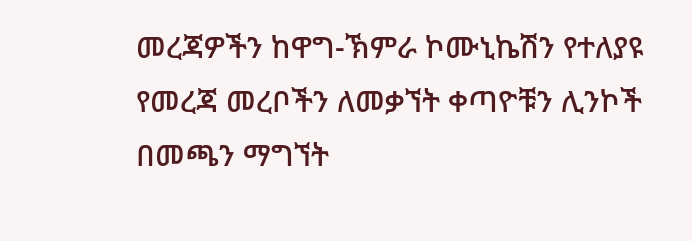መረጃዎችን ከዋግ-ኽምራ ኮሙኒኬሽን የተለያዩ የመረጃ መረቦችን ለመቃኘት ቀጣዮቹን ሊንኮች በመጫን ማግኘት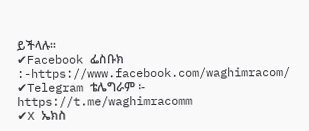ይችላሉ፡፡
✔Facebook ፌስቡክ :-https://www.facebook.com/waghimracom/
✔Telegram ቴሌግራም ፡- https://t.me/waghimracomm
✔X ኤክስ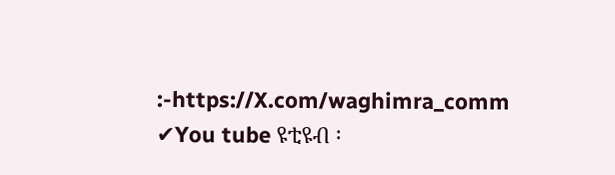:-https://X.com/waghimra_comm
✔You tube ዩቲዩብ ፡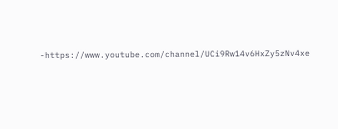-https://www.youtube.com/channel/UCi9Rw14v6HxZy5zNv4xe